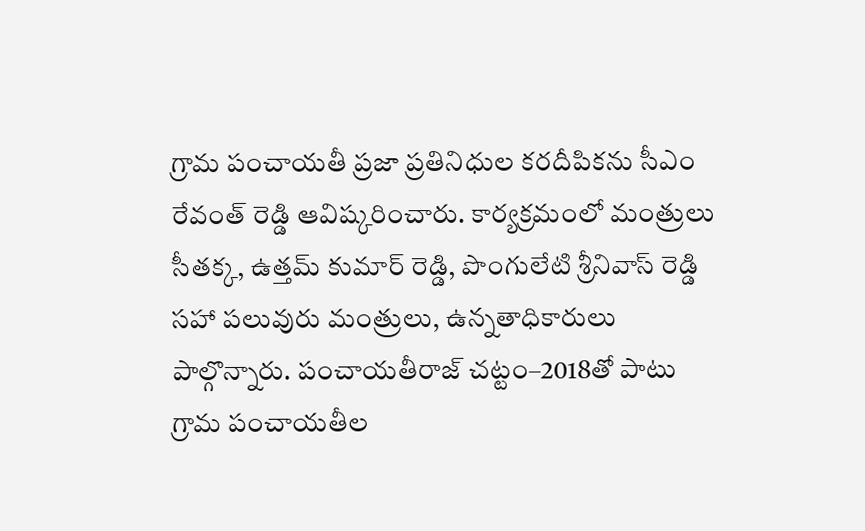గ్రామ పంచాయతీ ప్రజా ప్రతినిధుల కరదీపికను సీఎం రేవంత్ రెడ్డి ఆవిష్కరించారు. కార్యక్రమంలో మంత్రులు సీతక్క, ఉత్తమ్ కుమార్ రెడ్డి, పొంగులేటి శ్రీనివాస్ రెడ్డి సహా పలువురు మంత్రులు, ఉన్నతాధికారులు పాల్గొన్నారు. పంచాయతీరాజ్ చట్టం–2018తో పాటు గ్రామ పంచాయతీల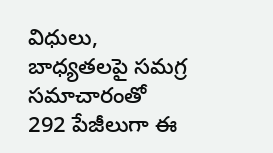విధులు, బాధ్యతలపై సమగ్ర సమాచారంతో 292 పేజీలుగా ఈ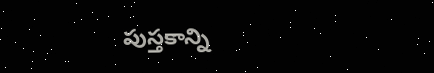పుస్తకాన్ని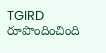TGIRD రూపొందించింది